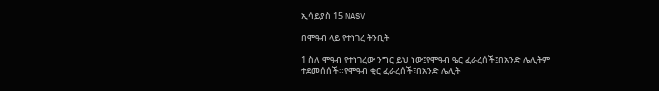ኢሳይያስ 15 NASV

በሞዓብ ላይ የተነገረ ትንቢት

1 ስለ ሞዓብ የተነገረው ንግር ይህ ነው፤የሞዓብ ዔር ፈራረሰች፤በአንድ ሌሊትም ተደመሰሰች።የሞዓብ ቂር ፈራረሰች፣በአንድ ሌሊት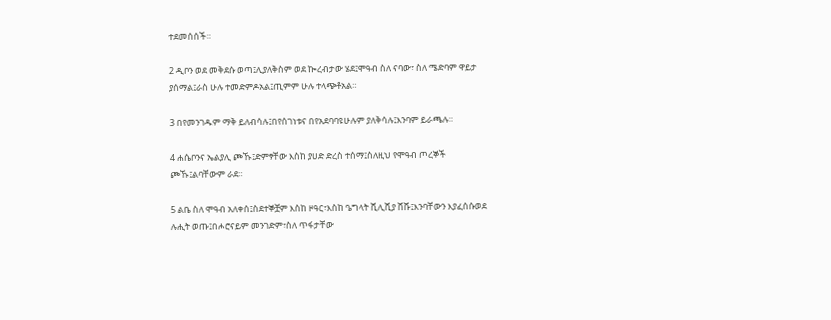ተደመሰሰች።

2 ዲቦን ወደ መቅደሱ ወጣ፤ሊያለቅስም ወደ ኰረብታው ሄደ፤ሞዓብ ስለ ናባው፣ ስለ ሜድባም ዋይታ ያሰማል፤ራስ ሁሉ ተመድምዶአል፤ጢምም ሁሉ ተላጭቶአል።

3 በየመንገዱም ማቅ ይለብሳሉ፤በየሰገነቱና በየአደባባዩሁሉም ያለቅሳሉ፤እንባም ይራጫሉ።

4 ሐሴቦንና ኤልያሊ ጮኹ፤ድምፃቸው እስከ ያሀድ ድረስ ተሰማ፤ስለዚህ የሞዓብ ጦረኞች ጮኹ፤ልባቸውም ራደ።

5 ልቤ ስለ ሞዓብ አለቀሰ፤ስደተኞቿም እስከ ዞዓር፣እስከ ዔግላት ሺሊሺያ ሸሹ፤እንባቸውን እያፈሰሱወደ ሉሒት ወጡ፤በሖሮናይም መንገድም፣ስለ ጥፋታቸው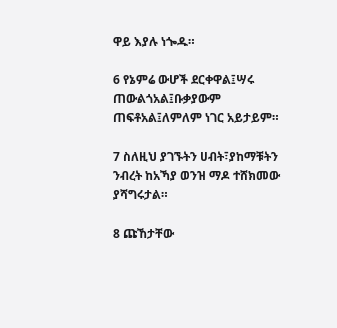ዋይ እያሉ ነጐዱ።

6 የኔምሬ ውሆች ደርቀዋል፤ሣሩ ጠውልጎአል፤ቡቃያውም ጠፍቶአል፤ለምለም ነገር አይታይም።

7 ስለዚህ ያገኙትን ሀብት፣ያከማቹትን ንብረት ከአኻያ ወንዝ ማዶ ተሸክመው ያሻግሩታል።

8 ጩኸታቸው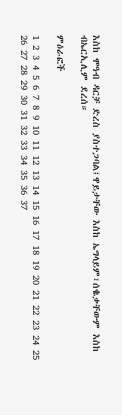እስከ ሞዓብ ዳርቻ ድረስ ያስተጋባል፤ዋይታቸው እስከ ኤግላይም፣ሰቈቃቸውም እስከ ብኤርኢሊም ደረሰ።

ምዕራፎች

1 2 3 4 5 6 7 8 9 10 11 12 13 14 15 16 17 18 19 20 21 22 23 24 25 26 27 28 29 30 31 32 33 34 35 36 37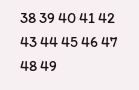38 39 40 41 42 43 44 45 46 47 48 49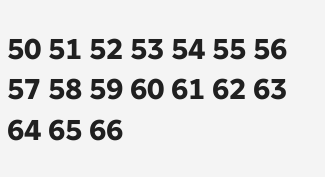50 51 52 53 54 55 56 57 58 59 60 61 62 63 64 65 66